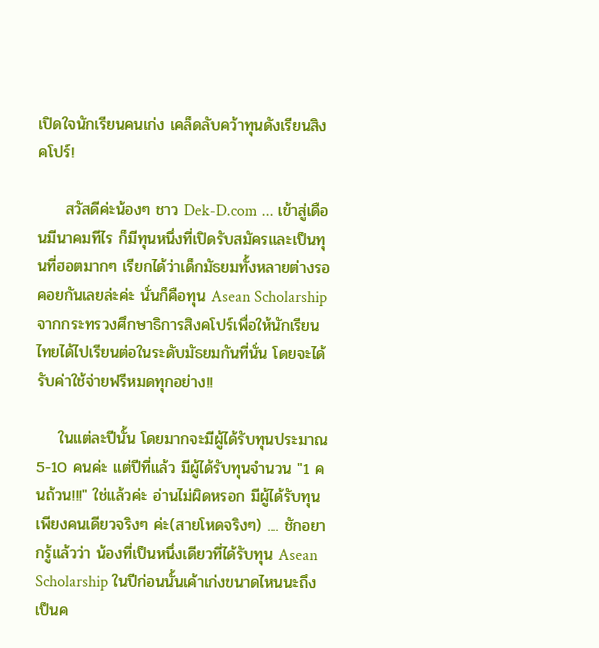เปิดใจนักเรียนคนเก่ง เคล็ดลับคว้าทุนดังเรียนสิงคโปร์!

     สวัสดีค่ะน้องๆ ชาว Dek-D.com ... เข้าสู่เดือนมีนาคมทีไร ก็มีทุนหนึ่งที่เปิดรับสมัครและเป็นทุนที่ฮอตมากๆ เรียกได้ว่าเด็กมัธยมทั้งหลายต่างรอคอยกันเลยล่ะค่ะ นั่นก็คือทุน Asean Scholarship จากกระทรวงศึกษาธิการสิงคโปร์เพื่อให้นักเรียนไทยได้ไปเรียนต่อในระดับมัธยมกันที่นั่น โดยจะได้รับค่าใช้จ่ายฟรีหมดทุกอย่าง!!

    ในแต่ละปีนั้น โดยมากจะมีผู้ได้รับทุนประมาณ 5-10 คนค่ะ แต่ปีที่แล้ว มีผู้ได้รับทุนจำนวน "1 คนถ้วน!!!" ใช่แล้วค่ะ อ่านไม่ผิดหรอก มีผู้ได้รับทุนเพียงคนเดียวจริงๆ ค่ะ(สายโหดจริงๆ) .... ชักอยากรู้แล้วว่า น้องที่เป็นหนึ่งเดียวที่ได้รับทุน Asean Scholarship ในปีก่อนนั้นเค้าเก่งขนาดไหนนะถึงเป็นค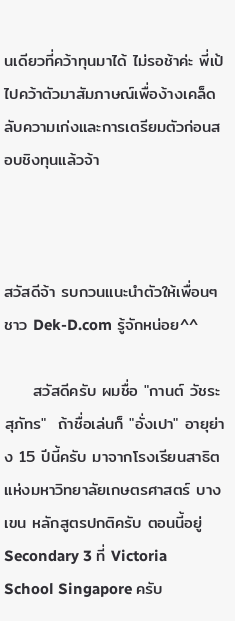นเดียวที่คว้าทุนมาได้ ไม่รอช้าค่ะ พี่เป้ ไปคว้าตัวมาสัมภาษณ์เพื่อง้างเคล็ดลับความเก่งและการเตรียมตัวก่อนสอบชิงทุนแล้วจ้า



สวัสดีจ้า รบกวนแนะนำตัวให้เพื่อนๆ ชาว Dek-D.com รู้จักหน่อย^^

     สวัสดีครับ ผมชื่อ "กานต์ วัชระสุภัทร"  ถ้าชื่อเล่นก็ "อั่งเปา" อายุย่าง 15 ปีนี้ครับ มาจากโรงเรียนสาธิตแห่งมหาวิทยาลัยเกษตรศาสตร์ บางเขน หลักสูตรปกติครับ ตอนนี้อยู่ Secondary 3 ที่ Victoria School Singapore ครับ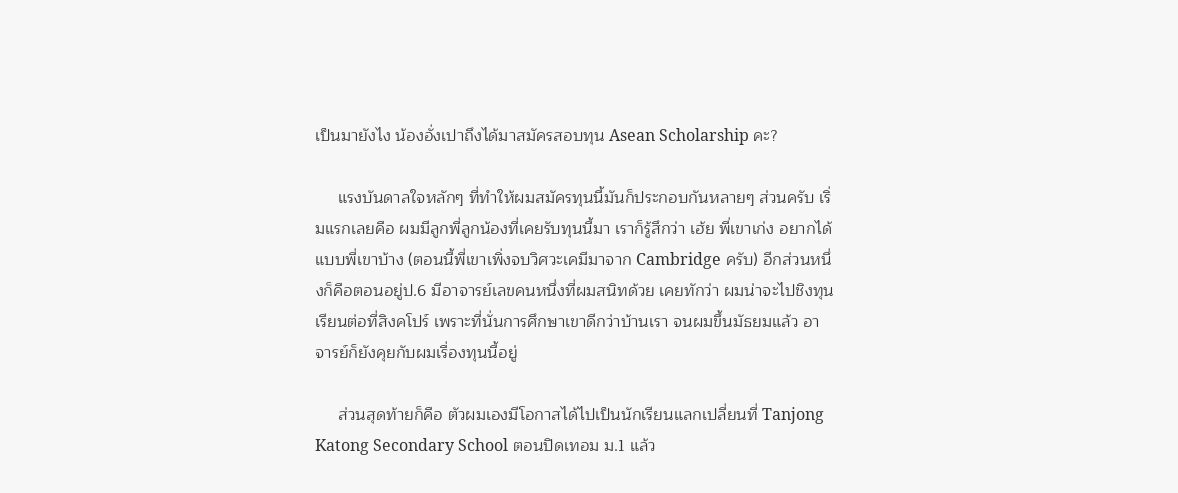เป็นมายังไง น้องอั่งเปาถึงได้มาสมัครสอบทุน Asean Scholarship คะ?

     แรงบันดาลใจหลักๆ ที่ทำให้ผมสมัครทุนนี้มันก็ประกอบกันหลายๆ ส่วนครับ เริ่มแรกเลยคือ ผมมีลูกพี่ลูกน้องที่เคยรับทุนนี้มา เราก็รู้สึกว่า เฮ้ย พี่เขาเก่ง อยากได้แบบพี่เขาบ้าง (ตอนนี้พี่เขาเพิ่งจบวิศวะเคมีมาจาก Cambridge ครับ) อีกส่วนหนึ่งก็คือตอนอยู่ป.6 มีอาจารย์เลขคนหนึ่งที่ผมสนิทด้วย เคยทักว่า ผมน่าจะไปชิงทุนเรียนต่อที่สิงคโปร์ เพราะที่นั่นการศึกษาเขาดีกว่าบ้านเรา จนผมขึ้นมัธยมแล้ว อาจารย์ก็ยังคุยกับผมเรื่องทุนนี้อยู่

     ส่วนสุดท้ายก็คือ ตัวผมเองมีโอกาสได้ไปเป็นนักเรียนแลกเปลี่ยนที่ Tanjong Katong Secondary School ตอนปิดเทอม ม.1 แล้ว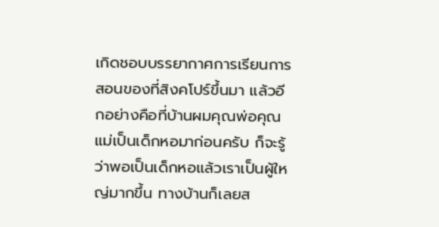เกิดชอบบรรยากาศการเรียนการสอนของที่สิงคโปร์ขึ้นมา แล้วอีกอย่างคือที่บ้านผมคุณพ่อคุณแม่เป็นเด็กหอมาก่อนครับ ก็จะรู้ว่าพอเป็นเด็กหอแล้วเราเป็นผู้ใหญ่มากขึ้น ทางบ้านก็เลยส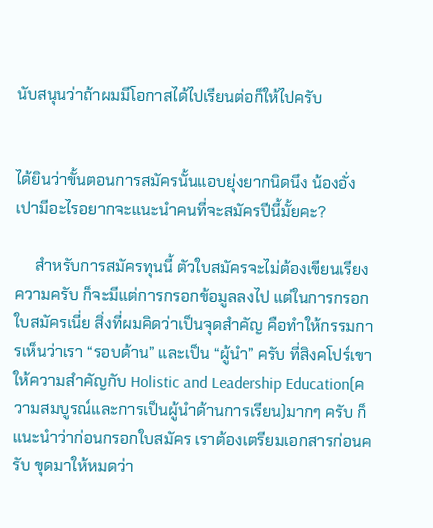นับสนุนว่าถ้าผมมีโอกาสได้ไปเรียนต่อก็ให้ไปครับ


ได้ยินว่าขั้นตอนการสมัครนั้นแอบยุ่งยากนิดนึง น้องอั่งเปามีอะไรอยากจะแนะนำคนที่จะสมัครปีนี้มั้ยคะ?

     สำหรับการสมัครทุนนี้ ตัวใบสมัครจะไม่ต้องเขียนเรียงความครับ ก็จะมีแต่การกรอกข้อมูลลงไป แต่ในการกรอกใบสมัครเนี่ย สิ่งที่ผมคิดว่าเป็นจุดสำคัญ คือทำให้กรรมการเห็นว่าเรา “รอบด้าน” และเป็น “ผู้นำ” ครับ ที่สิงคโปร์เขาให้ความสำคัญกับ Holistic and Leadership Education(ความสมบูรณ์และการเป็นผู้นำด้านการเรียน)มากๆ ครับ ก็แนะนำว่าก่อนกรอกใบสมัคร เราต้องเตรียมเอกสารก่อนครับ ขุดมาให้หมดว่า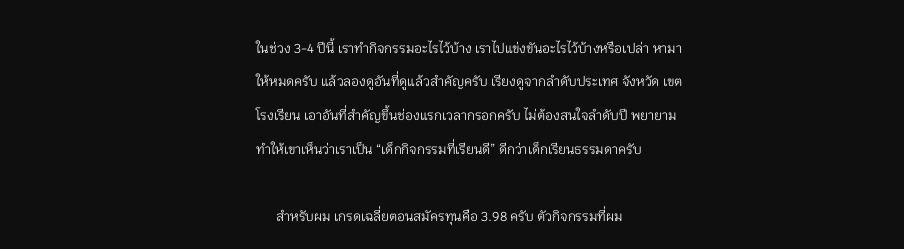ในช่วง 3-4 ปีนี้ เราทำกิจกรรมอะไรไว้บ้าง เราไปแข่งขันอะไรไว้บ้างหรือเปล่า หามาให้หมดครับ แล้วลองดูอันที่ดูแล้วสำคัญครับ เรียงดูจากลำดับประเทศ จังหวัด เขต โรงเรียน เอาอันที่สำคัญขึ้นช่องแรกเวลากรอกครับ ไม่ต้องสนใจลำดับปี พยายามทำให้เขาเห็นว่าเราเป็น “เด็กกิจกรรมที่เรียนดี” ดีกว่าเด็กเรียนธรรมดาครับ

      สำหรับผม เกรดเฉลี่ยตอนสมัครทุนคือ 3.98 ครับ ตัวกิจกรรมที่ผม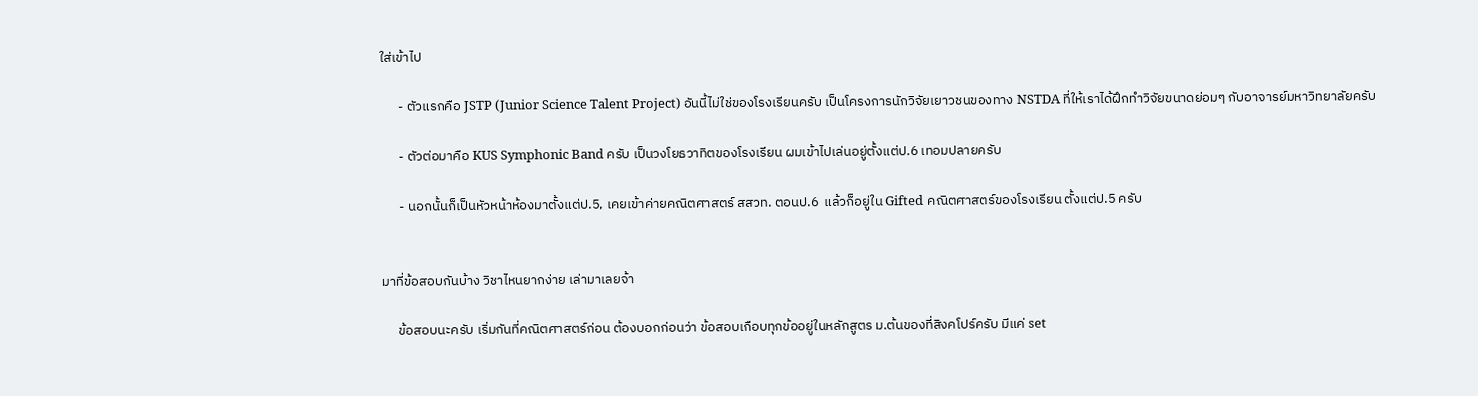ใส่เข้าไป

      - ตัวแรกคือ JSTP (Junior Science Talent Project) อันนี้ไม่ใช่ของโรงเรียนครับ เป็นโครงการนักวิจัยเยาวชนของทาง NSTDA ที่ให้เราได้ฝึกทำวิจัยขนาดย่อมๆ กับอาจารย์มหาวิทยาลัยครับ

      - ตัวต่อมาคือ KUS Symphonic Band ครับ เป็นวงโยธวาทิตของโรงเรียน ผมเข้าไปเล่นอยู่ตั้งแต่ป.6 เทอมปลายครับ

      - นอกนั้นก็เป็นหัวหน้าห้องมาตั้งแต่ป.5, เคยเข้าค่ายคณิตศาสตร์ สสวท. ตอนป.6  แล้วก็อยู่ใน Gifted คณิตศาสตร์ของโรงเรียน ตั้งแต่ป.5 ครับ


มาที่ข้อสอบกันบ้าง วิชาไหนยากง่าย เล่ามาเลยจ้า

     ข้อสอบนะครับ เริ่มกันที่คณิตศาสตร์ก่อน ต้องบอกก่อนว่า ข้อสอบเกือบทุกข้ออยู่ในหลักสูตร ม.ต้นของที่สิงคโปร์ครับ มีแค่ set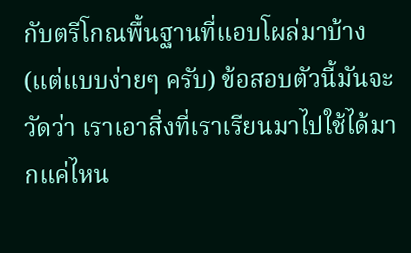กับตรีโกณพื้นฐานที่แอบโผล่มาบ้าง (แต่แบบง่ายๆ ครับ) ข้อสอบตัวนี้มันจะวัดว่า เราเอาสิ่งที่เราเรียนมาไปใช้ได้มากแค่ไหน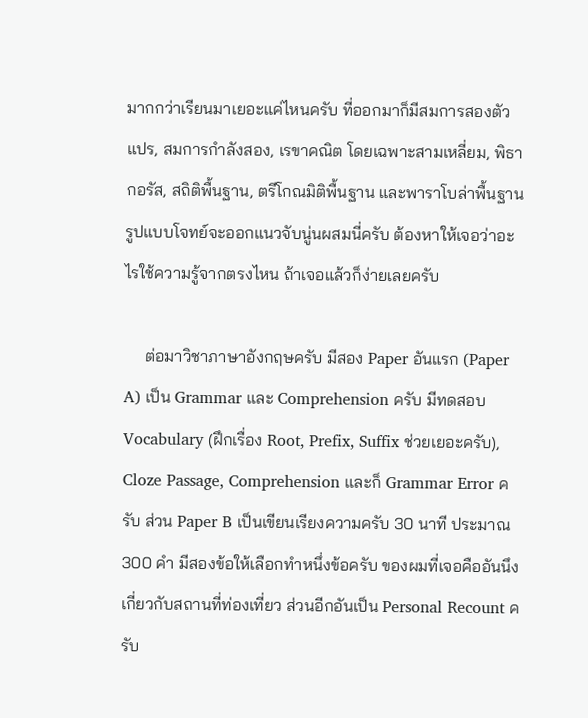มากกว่าเรียนมาเยอะแค่ไหนครับ ที่ออกมาก็มีสมการสองตัวแปร, สมการกำลังสอง, เรขาคณิต โดยเฉพาะสามเหลี่ยม, พิธากอรัส, สถิติพื้นฐาน, ตรีโกณมิติพื้นฐาน และพาราโบล่าพื้นฐาน รูปแบบโจทย์จะออกแนวจับนู่นผสมนี่ครับ ต้องหาให้เจอว่าอะไรใช้ความรู้จากตรงไหน ถ้าเจอแล้วก็ง่ายเลยครับ

     ต่อมาวิชาภาษาอังกฤษครับ มีสอง Paper อันแรก (Paper A) เป็น Grammar และ Comprehension ครับ มีทดสอบ Vocabulary (ฝึกเรื่อง Root, Prefix, Suffix ช่วยเยอะครับ), Cloze Passage, Comprehension และก็ Grammar Error ครับ ส่วน Paper B เป็นเขียนเรียงความครับ 30 นาที ประมาณ 300 คำ มีสองข้อให้เลือกทำหนึ่งข้อครับ ของผมที่เจอคืออันนึงเกี่ยวกับสถานที่ท่องเที่ยว ส่วนอีกอันเป็น Personal Recount ครับ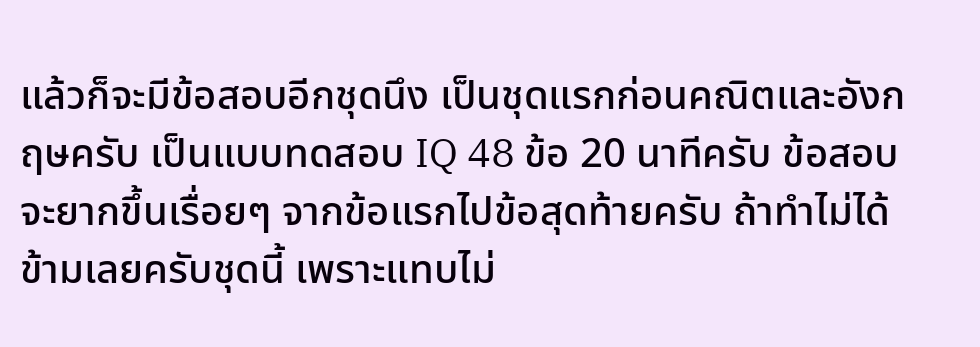แล้วก็จะมีข้อสอบอีกชุดนึง เป็นชุดแรกก่อนคณิตและอังกฤษครับ เป็นแบบทดสอบ IQ 48 ข้อ 20 นาทีครับ ข้อสอบจะยากขึ้นเรื่อยๆ จากข้อแรกไปข้อสุดท้ายครับ ถ้าทำไม่ได้ข้ามเลยครับชุดนี้ เพราะแทบไม่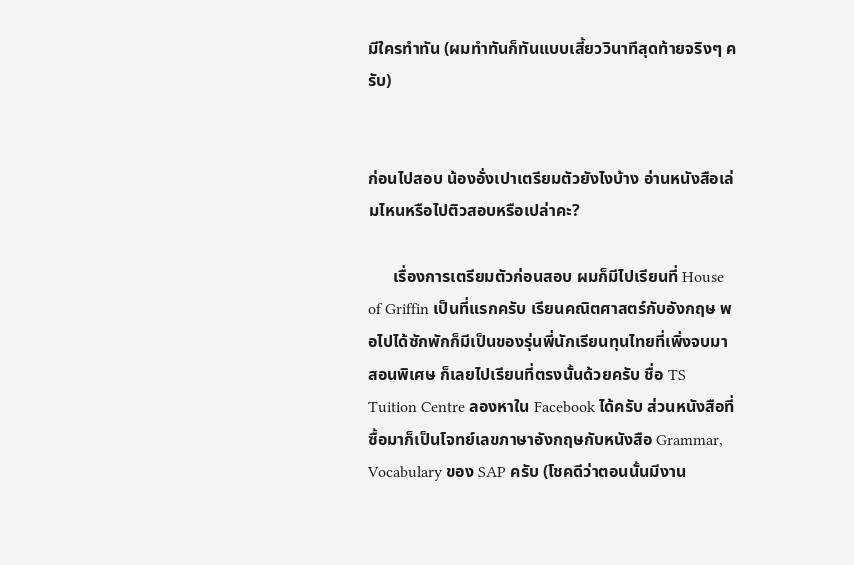มีใครทำทัน (ผมทำทันก็ทันแบบเสี้ยววินาทีสุดท้ายจริงๆ ครับ)


ก่อนไปสอบ น้องอั่งเปาเตรียมตัวยังไงบ้าง อ่านหนังสือเล่มไหนหรือไปติวสอบหรือเปล่าคะ?

      เรื่องการเตรียมตัวก่อนสอบ ผมก็มีไปเรียนที่ House of Griffin เป็นที่แรกครับ เรียนคณิตศาสตร์กับอังกฤษ พอไปได้ซักพักก็มีเป็นของรุ่นพี่นักเรียนทุนไทยที่เพิ่งจบมาสอนพิเศษ ก็เลยไปเรียนที่ตรงนั้นด้วยครับ ชื่อ TS Tuition Centre ลองหาใน Facebook ได้ครับ ส่วนหนังสือที่ซื้อมาก็เป็นโจทย์เลขภาษาอังกฤษกับหนังสือ Grammar, Vocabulary ของ SAP ครับ (โชคดีว่าตอนนั้นมีงาน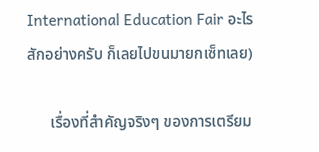International Education Fair อะไรสักอย่างครับ ก็เลยไปขนมายกเซ็ทเลย)

      เรื่องที่สำคัญจริงๆ ของการเตรียม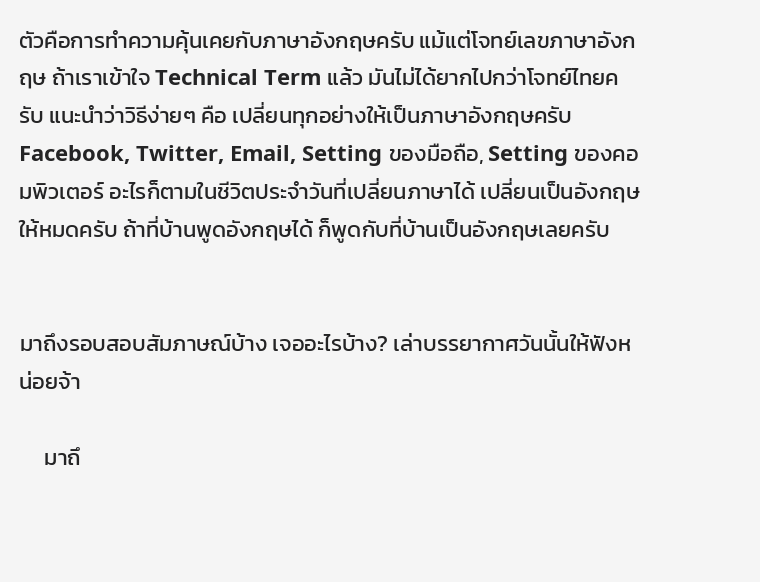ตัวคือการทำความคุ้นเคยกับภาษาอังกฤษครับ แม้แต่โจทย์เลขภาษาอังกฤษ ถ้าเราเข้าใจ Technical Term แล้ว มันไม่ได้ยากไปกว่าโจทย์ไทยครับ แนะนำว่าวิธีง่ายๆ คือ เปลี่ยนทุกอย่างให้เป็นภาษาอังกฤษครับ Facebook, Twitter, Email, Setting ของมือถือ, Setting ของคอมพิวเตอร์ อะไรก็ตามในชีวิตประจำวันที่เปลี่ยนภาษาได้ เปลี่ยนเป็นอังกฤษให้หมดครับ ถ้าที่บ้านพูดอังกฤษได้ ก็พูดกับที่บ้านเป็นอังกฤษเลยครับ


มาถึงรอบสอบสัมภาษณ์บ้าง เจออะไรบ้าง? เล่าบรรยากาศวันนั้นให้ฟังหน่อยจ้า

     มาถึ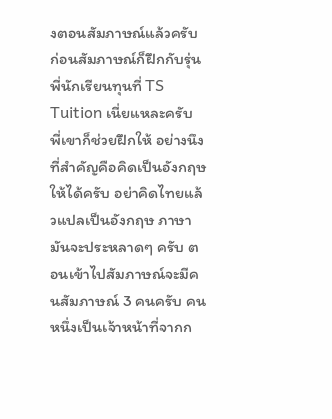งตอนสัมภาษณ์แล้วครับ ก่อนสัมภาษณ์ก็ฝึกกับรุ่นพี่นักเรียนทุนที่ TS Tuition เนี่ยแหละครับ พี่เขาก็ช่วยฝึกให้ อย่างนึงที่สำคัญคือคิดเป็นอังกฤษให้ได้ครับ อย่าคิดไทยแล้วแปลเป็นอังกฤษ ภาษามันจะประหลาดๆ ครับ ตอนเข้าไปสัมภาษณ์จะมีคนสัมภาษณ์ 3 คนครับ คนหนึ่งเป็นเจ้าหน้าที่จากก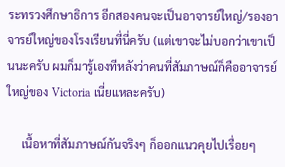ระทรวงศึกษาธิการ อีกสองคนจะเป็นอาจารย์ใหญ่/รองอาจารย์ใหญ่ของโรงเรียนที่นี่ครับ (แต่เขาจะไม่บอกว่าเขาเป็นนะครับ ผมก็มารู้เองทีหลังว่าคนที่สัมภาษณ์ก็คืออาจารย์ใหญ่ของ Victoria เนี่ยแหละครับ)

     เนื้อหาที่สัมภาษณ์กันจริงๆ ก็ออกแนวคุยไปเรื่อยๆ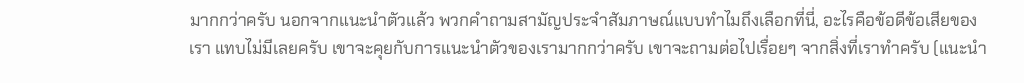มากกว่าครับ นอกจากแนะนำตัวแล้ว พวกคำถามสามัญประจำสัมภาษณ์แบบทำไมถึงเลือกที่นี่, อะไรคือข้อดีข้อเสียของเรา แทบไม่มีเลยครับ เขาจะคุยกับการแนะนำตัวของเรามากกว่าครับ เขาจะถามต่อไปเรื่อยๆ จากสิ่งที่เราทำครับ (แนะนำ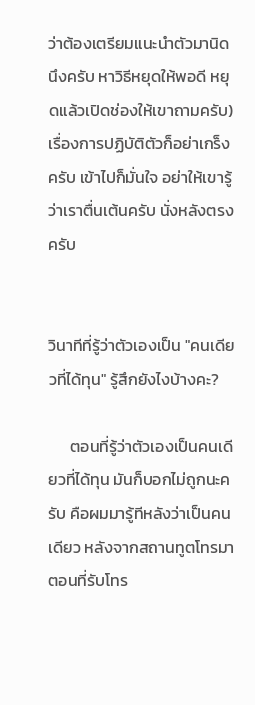ว่าต้องเตรียมแนะนำตัวมานิดนึงครับ หาวิธีหยุดให้พอดี หยุดแล้วเปิดช่องให้เขาถามครับ) เรื่องการปฏิบัติตัวก็อย่าเกร็งครับ เข้าไปก็มั่นใจ อย่าให้เขารู้ว่าเราตื่นเต้นครับ นั่งหลังตรงครับ


วินาทีที่รู้ว่าตัวเองเป็น "คนเดียวที่ได้ทุน" รู้สึกยังไงบ้างคะ?

      ตอนที่รู้ว่าตัวเองเป็นคนเดียวที่ได้ทุน มันก็บอกไม่ถูกนะครับ คือผมมารู้ทีหลังว่าเป็นคนเดียว หลังจากสถานทูตโทรมา ตอนที่รับโทร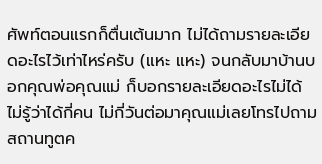ศัพท์ตอนแรกก็ตื่นเต้นมาก ไม่ได้ถามรายละเอียดอะไรไว้เท่าไหร่ครับ (แหะ แหะ) จนกลับมาบ้านบอกคุณพ่อคุณแม่ ก็บอกรายละเอียดอะไรไม่ได้ ไม่รู้ว่าได้กี่คน ไม่กี่วันต่อมาคุณแม่เลยโทรไปถามสถานทูตค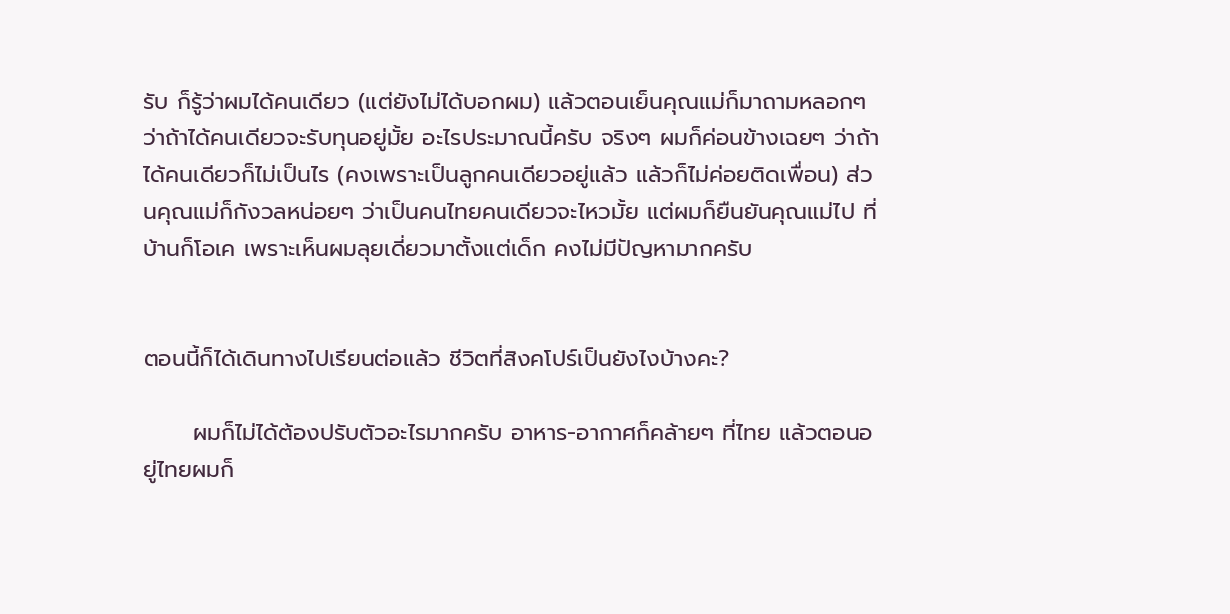รับ ก็รู้ว่าผมได้คนเดียว (แต่ยังไม่ได้บอกผม) แล้วตอนเย็นคุณแม่ก็มาถามหลอกๆ ว่าถ้าได้คนเดียวจะรับทุนอยู่มั้ย อะไรประมาณนี้ครับ จริงๆ ผมก็ค่อนข้างเฉยๆ ว่าถ้าได้คนเดียวก็ไม่เป็นไร (คงเพราะเป็นลูกคนเดียวอยู่แล้ว แล้วก็ไม่ค่อยติดเพื่อน) ส่วนคุณแม่ก็กังวลหน่อยๆ ว่าเป็นคนไทยคนเดียวจะไหวมั้ย แต่ผมก็ยืนยันคุณแม่ไป ที่บ้านก็โอเค เพราะเห็นผมลุยเดี่ยวมาตั้งแต่เด็ก คงไม่มีปัญหามากครับ


ตอนนี้ก็ได้เดินทางไปเรียนต่อแล้ว ชีวิตที่สิงคโปร์เป็นยังไงบ้างคะ?

      ผมก็ไม่ได้ต้องปรับตัวอะไรมากครับ อาหาร-อากาศก็คล้ายๆ ที่ไทย แล้วตอนอยู่ไทยผมก็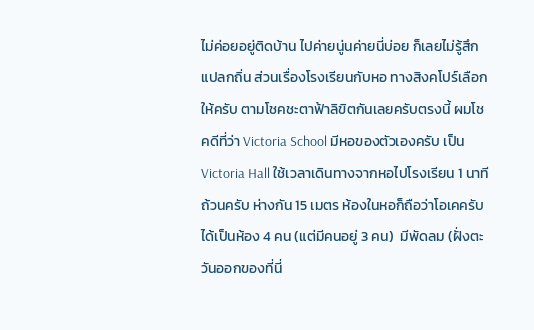ไม่ค่อยอยู่ติดบ้าน ไปค่ายนู่นค่ายนี่บ่อย ก็เลยไม่รู้สึกแปลกถิ่น ส่วนเรื่องโรงเรียนกับหอ ทางสิงคโปร์เลือกให้ครับ ตามโชคชะตาฟ้าลิขิตกันเลยครับตรงนี้ ผมโชคดีที่ว่า Victoria School มีหอของตัวเองครับ เป็น Victoria Hall ใช้เวลาเดินทางจากหอไปโรงเรียน 1 นาทีถ้วนครับ ห่างกัน 15 เมตร ห้องในหอก็ถือว่าโอเคครับ ได้เป็นห้อง 4 คน (แต่มีคนอยู่ 3 คน)  มีพัดลม (ฝั่งตะวันออกของที่นี่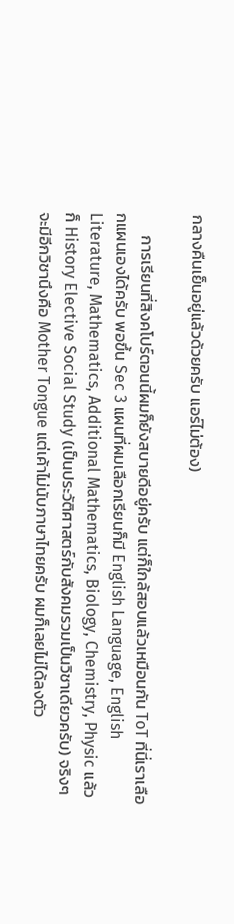กลางคืนเย็นอยู่แล้วด้วยครับ แอร์ไม่ต้อง)

      การเรียนที่สิงคโปร์ตอนนี้ผมก็ยังสบายดีอยู่ครับ แต่ก็ใกล้สอบแล้วเหมือนกัน ToT ที่นี่เราเลือกแผนเองได้ครับ พอขึ้น Sec 3 แผนที่ผมเลือกเรียนก็มี English Language, English Literature, Mathematics, Additional Mathematics, Biology, Chemistry, Physic แล้วก็ History Elective Social Study (เป็นประวัติศาสตร์กับสังคมรวมเป็นวิชาเดียวครับ) จริงๆ จะมีอีกวิชานึงคือ Mother Tongue แต่เค้าไม่นับภาษาไทยครับ ผมก็เลยไม่ได้ลงตัว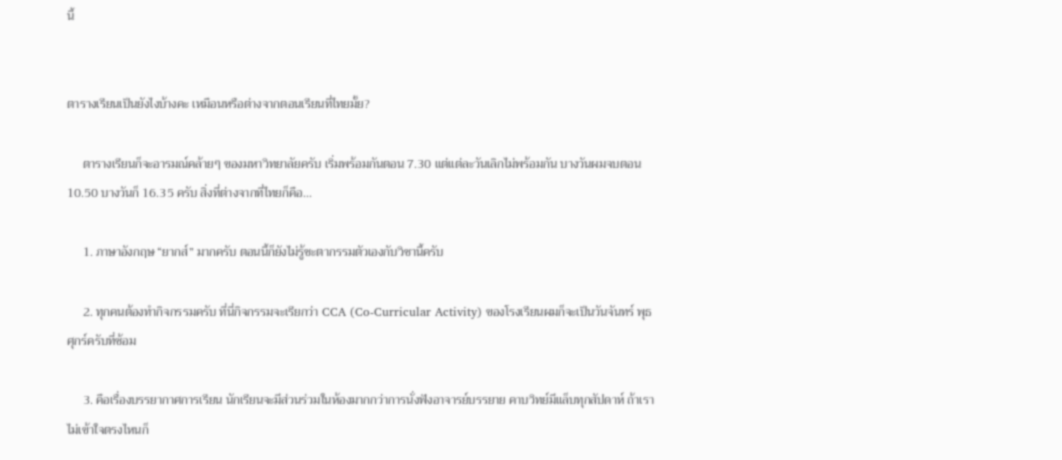นี้


ตารางเรียนเป็นยังไงบ้างคะ เหมือนหรือต่างจากตอนเรียนที่ไทยมั้ย?

     ตารางเรียนก็จะอารมณ์คล้ายๆ ของมหาวิทยาลัยครับ เริ่มพร้อมกันตอน 7.30 แต่แต่ละวันเลิกไม่พร้อมกัน บางวันผมจบตอน 10.50 บางวันก็ 16.35 ครับ สิ่งที่ต่างจากที่ไทยก็คือ...

     1. ภาษาอังกฤษ “ยากส์” มากครับ ตอนนี้ก็ยังไม่รู้ชะตากรรมตัวเองกับวิชานี้ครับ

     2. ทุกคนต้องทำกิจกรรมครับ ที่นี่กิจกรรมจะเรียกว่า CCA (Co-Curricular Activity) ของโรงเรียนผมก็จะเป็นวันจันทร์ พุธ ศุกร์ครับที่ซ้อม

     3. คือเรื่องบรรยากาศการเรียน นักเรียนจะมีส่วนร่วมในห้องมากกว่าการนั่งฟังอาจารย์บรรยาย คาบวิทย์มีแล็บทุกสัปดาห์ ถ้าเราไม่เข้าใจตรงไหนก็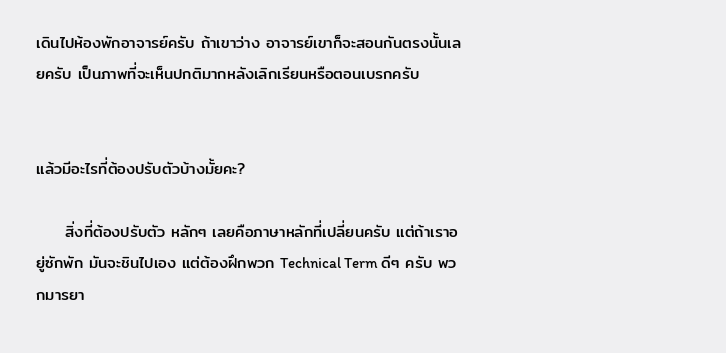เดินไปห้องพักอาจารย์ครับ ถ้าเขาว่าง อาจารย์เขาก็จะสอนกันตรงนั้นเลยครับ เป็นภาพที่จะเห็นปกติมากหลังเลิกเรียนหรือตอนเบรกครับ


แล้วมีอะไรที่ต้องปรับตัวบ้างมั้ยคะ?

     สิ่งที่ต้องปรับตัว หลักๆ เลยคือภาษาหลักที่เปลี่ยนครับ แต่ถ้าเราอยู่ซักพัก มันจะชินไปเอง แต่ต้องฝึกพวก Technical Term ดีๆ ครับ พวกมารยา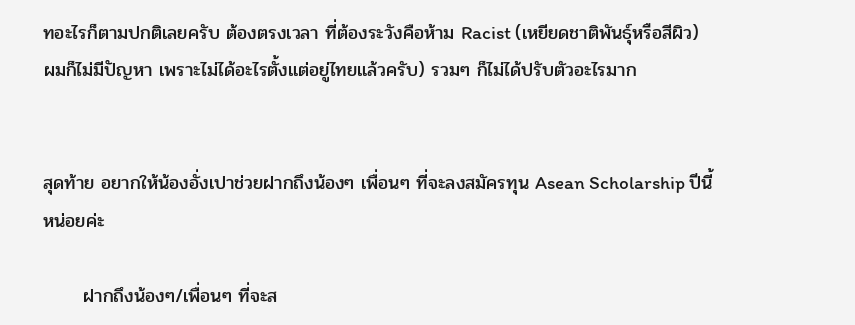ทอะไรก็ตามปกติเลยครับ ต้องตรงเวลา ที่ต้องระวังคือห้าม Racist (เหยียดชาติพันธุ์หรือสีผิว) ผมก็ไม่มีปัญหา เพราะไม่ได้อะไรตั้งแต่อยู่ไทยแล้วครับ) รวมๆ ก็ไม่ได้ปรับตัวอะไรมาก


สุดท้าย อยากให้น้องอั่งเปาช่วยฝากถึงน้องๆ เพื่อนๆ ที่จะลงสมัครทุน Asean Scholarship ปีนี้หน่อยค่ะ

      ฝากถึงน้องๆ/เพื่อนๆ ที่จะส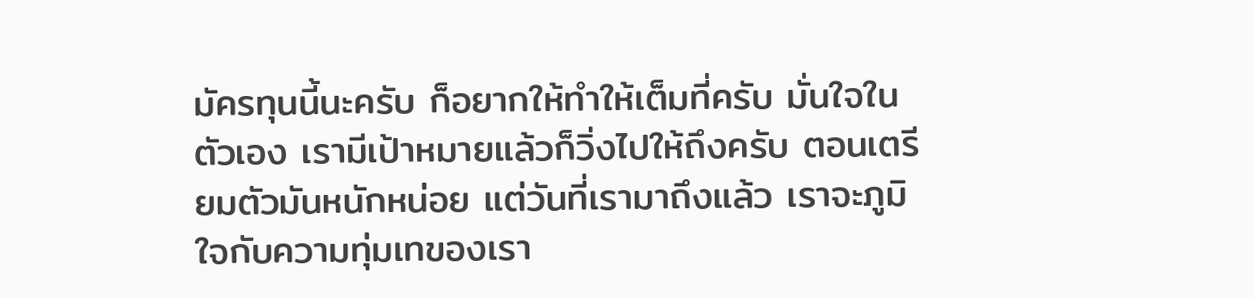มัครทุนนี้นะครับ ก็อยากให้ทำให้เต็มที่ครับ มั่นใจในตัวเอง เรามีเป้าหมายแล้วก็วิ่งไปให้ถึงครับ ตอนเตรียมตัวมันหนักหน่อย แต่วันที่เรามาถึงแล้ว เราจะภูมิใจกับความทุ่มเทของเรา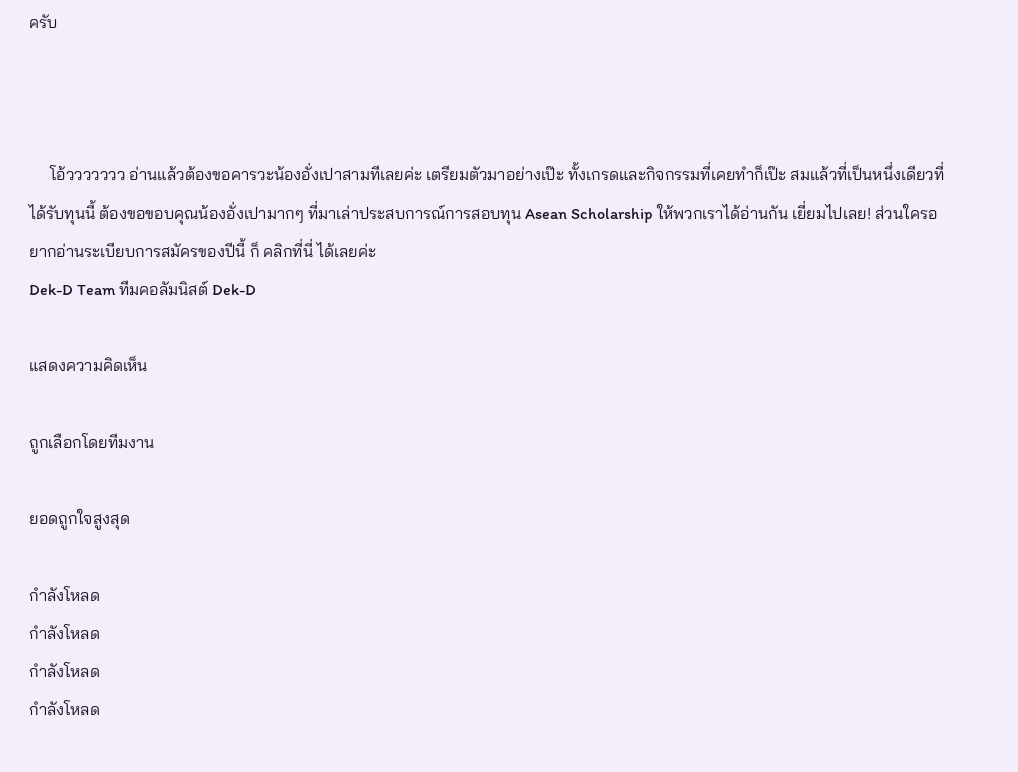ครับ



     โอ้ววววววว อ่านแล้วต้องขอคารวะน้องอั่งเปาสามทีเลยค่ะ เตรียมตัวมาอย่างเป๊ะ ทั้งเกรดและกิจกรรมที่เคยทำก็เป๊ะ สมแล้วที่เป็นหนึ่งเดียวที่ได้รับทุนนี้ ต้องขอขอบคุณน้องอั่งเปามากๆ ที่มาเล่าประสบการณ์การสอบทุน Asean Scholarship ให้พวกเราได้อ่านกัน เยี่ยมไปเลย! ส่วนใครอยากอ่านระเบียบการสมัครของปีนี้ ก็ คลิกที่นี่ ได้เลยค่ะ
Dek-D Team ทีมคอลัมนิสต์ Dek-D

แสดงความคิดเห็น

ถูกเลือกโดยทีมงาน

ยอดถูกใจสูงสุด

กำลังโหลด
กำลังโหลด
กำลังโหลด
กำลังโหลด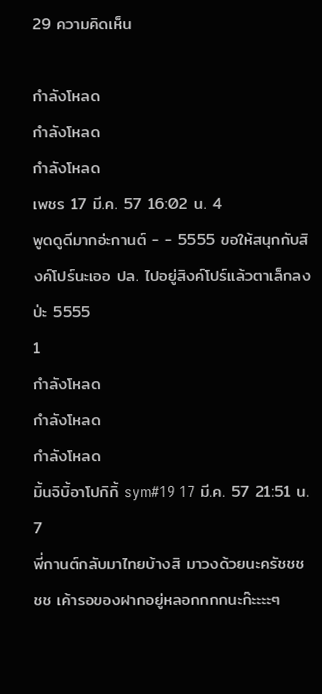29 ความคิดเห็น

กำลังโหลด
กำลังโหลด
กำลังโหลด
เพชร 17 มี.ค. 57 16:02 น. 4
พูดดูดีมากอ่ะกานต์ - - 5555 ขอให้สนุกกับสิงค์โปร์นะเออ ปล. ไปอยู่สิงค์โปร์แล้วตาเล็กลงป่ะ 5555
1
กำลังโหลด
กำลังโหลด
กำลังโหลด
มิ้นจิบิ้อาโปกิกิ้ sym#19 17 มี.ค. 57 21:51 น. 7
พี่กานต์กลับมาไทยบ้างสิ มาวงด้วยนะครัชชชชช เค้ารอของฝากอยู่หลอกกกกนะก๊ะะะะๆ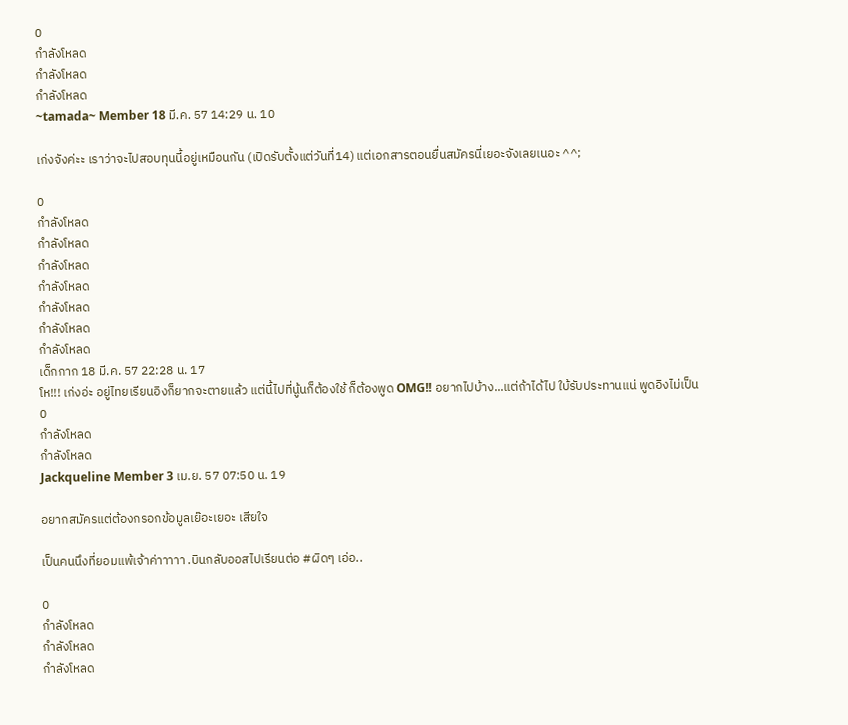0
กำลังโหลด
กำลังโหลด
กำลังโหลด
~tamada~ Member 18 มี.ค. 57 14:29 น. 10

เก่งจังค่ะะ เราว่าจะไปสอบทุนนี้อยู่เหมือนกัน (เปิดรับตั้งแต่วันที่14) แต่เอกสารตอนยื่นสมัครนี่เยอะจังเลยเนอะ ^^;

0
กำลังโหลด
กำลังโหลด
กำลังโหลด
กำลังโหลด
กำลังโหลด
กำลังโหลด
กำลังโหลด
เด็กกาก 18 มี.ค. 57 22:28 น. 17
โห!!! เก่งอ่ะ อยู่ไทยเรียนอิงก็ยากจะตายแล้ว แต่นี้ไปที่นู้นก็ต้องใช้ ก็ต้องพูด OMG!! อยากไปบ้าง...แต่ถ้าได้ไป ใบ้รับประทานแน่ พูดอิงไม่เป็น
0
กำลังโหลด
กำลังโหลด
Jackqueline Member 3 เม.ย. 57 07:50 น. 19

อยากสมัครแต่ต้องกรอกข้อมูลเย๊อะเยอะ เสียใจ

เป็นคนนึงที่ยอมแพ้เจ้าค่าาาาา .บินกลับออสไปเรียนต่อ #ผิดๆ เอ่อ..

0
กำลังโหลด
กำลังโหลด
กำลังโหลด